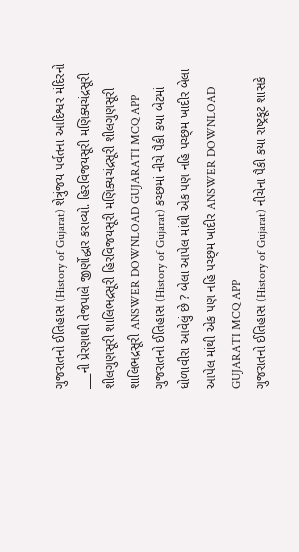ગુજરાતનો ઈતિહાસ (History of Gujarat) શેત્રુંજય પર્વતના આદિશ્વર મંદિરનો ___ની પ્રેરણાથી તેજપાલે જીર્ણોદ્ધાર કરાવ્યો. હિરવિજયસૂરી મણિક્યચંદ્રસૂરી શીલગુણસૂરી શાલિભદ્રસૂરી હિરવિજયસૂરી મણિક્યચંદ્રસૂરી શીલગુણસૂરી શાલિભદ્રસૂરી ANSWER DOWNLOAD GUJARATI MCQ APP
ગુજરાતનો ઈતિહાસ (History of Gujarat) કચ્છમાં નીચે પૈકી કયા બેટમાં ધોળાવીરા આવેલું છે ? બેલા આપેલ માંથી એક પણ નહિ પચ્છ્મ ખાદીર બેલા આપેલ માંથી એક પણ નહિ પચ્છ્મ ખાદીર ANSWER DOWNLOAD GUJARATI MCQ APP
ગુજરાતનો ઈતિહાસ (History of Gujarat) નીચેના પૈકી કયા રાષ્ટ્રકૂટ શાસકે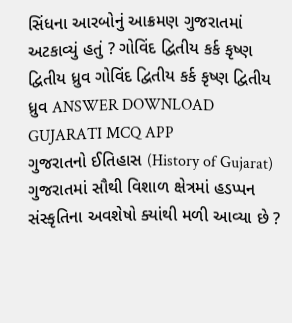સિંધના આરબોનું આક્રમણ ગુજરાતમાં અટકાવ્યું હતું ? ગોવિંદ દ્વિતીય કર્ક કૃષ્ણ દ્વિતીય ધ્રુવ ગોવિંદ દ્વિતીય કર્ક કૃષ્ણ દ્વિતીય ધ્રુવ ANSWER DOWNLOAD GUJARATI MCQ APP
ગુજરાતનો ઈતિહાસ (History of Gujarat) ગુજરાતમાં સૌથી વિશાળ ક્ષેત્રમાં હડપ્પન સંસ્કૃતિના અવશેષો ક્યાંથી મળી આવ્યા છે ?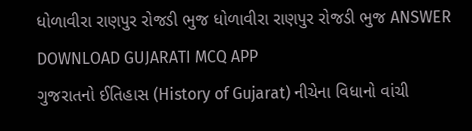ધોળાવીરા રાણપુર રોજડી ભુજ ધોળાવીરા રાણપુર રોજડી ભુજ ANSWER DOWNLOAD GUJARATI MCQ APP
ગુજરાતનો ઈતિહાસ (History of Gujarat) નીચેના વિધાનો વાંચી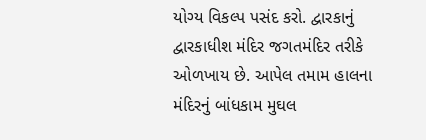યોગ્ય વિકલ્પ પસંદ કરો. દ્વારકાનું દ્વારકાધીશ મંદિર જગતમંદિર તરીકે ઓળખાય છે. આપેલ તમામ હાલના મંદિરનું બાંધકામ મુઘલ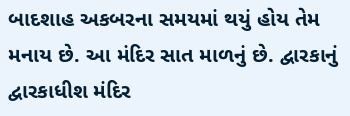બાદશાહ અકબરના સમયમાં થયું હોય તેમ મનાય છે. આ મંદિર સાત માળનું છે. દ્વારકાનું દ્વારકાધીશ મંદિર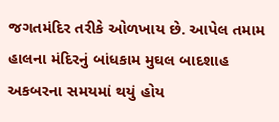જગતમંદિર તરીકે ઓળખાય છે. આપેલ તમામ હાલના મંદિરનું બાંધકામ મુઘલ બાદશાહ અકબરના સમયમાં થયું હોય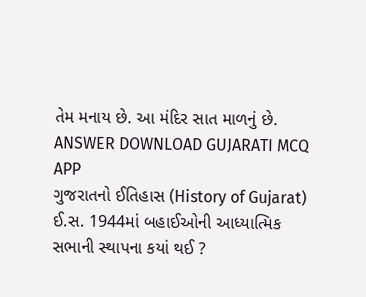તેમ મનાય છે. આ મંદિર સાત માળનું છે. ANSWER DOWNLOAD GUJARATI MCQ APP
ગુજરાતનો ઈતિહાસ (History of Gujarat) ઈ.સ. 1944માં બહાઈઓની આધ્યાત્મિક સભાની સ્થાપના કયાં થઈ ?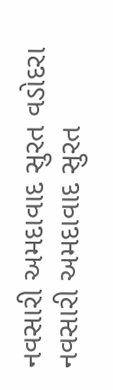નવસારી અમદાવાદ સુરત વડોદરા નવસારી અમદાવાદ સુરત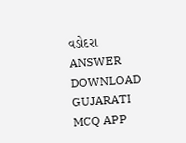વડોદરા ANSWER DOWNLOAD GUJARATI MCQ APP